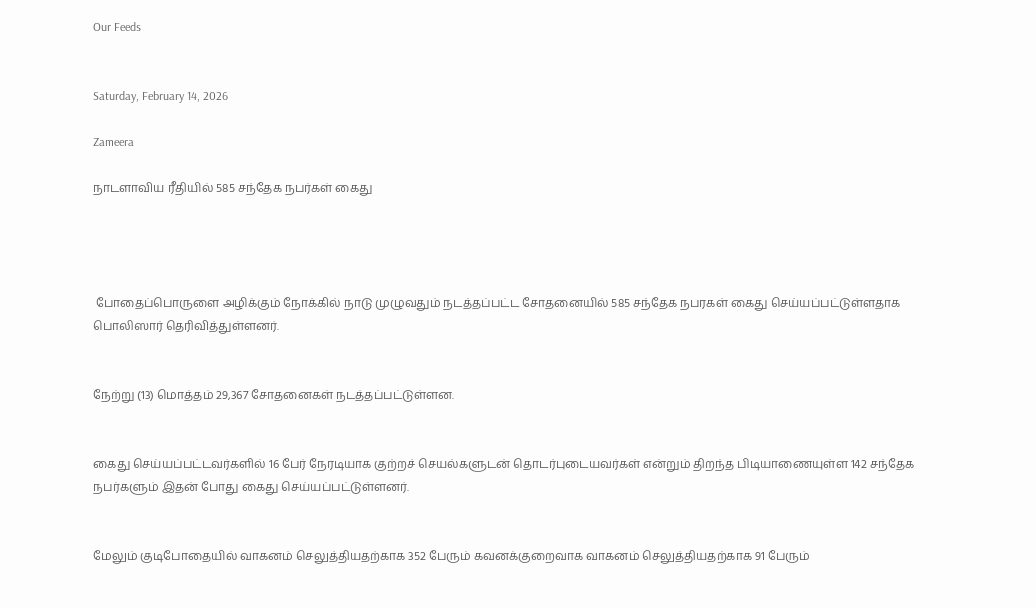Our Feeds


Saturday, February 14, 2026

Zameera

நாடளாவிய ரீதியில் 585 சந்தேக நபர்கள் கைது




 போதைப்பொருளை அழிக்கும் நோக்கில் நாடு முழுவதும் நடத்தப்பட்ட சோதனையில் 585 சந்தேக நபரகள் கைது செய்யப்பட்டுள்ளதாக பொலிஸார் தெரிவித்துள்ளனர்.


நேற்று (13) மொத்தம் 29,367 சோதனைகள் நடத்தப்பட்டுள்ளன.


கைது செய்யப்பட்டவர்களில் 16 பேர் நேரடியாக குற்றச் செயல்களுடன் தொடர்புடையவர்கள் என்றும் திறந்த பிடியாணையுள்ள 142 சந்தேக நபர்களும் இதன் போது கைது செய்யப்பட்டுள்ளனர்.


மேலும் குடிபோதையில் வாகனம் செலுத்தியதற்காக 352 பேரும் கவனக்குறைவாக வாகனம் செலுத்தியதற்காக 91 பேரும்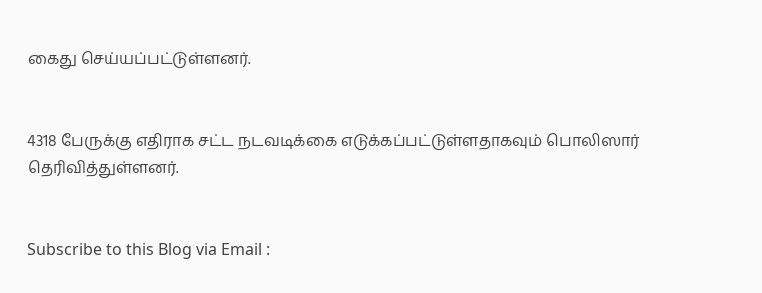கைது செய்யப்பட்டுள்ளனர்.


4318 பேருக்கு எதிராக சட்ட நடவடிக்கை எடுக்கப்பட்டுள்ளதாகவும் பொலிஸார் தெரிவித்துள்ளனர்.


Subscribe to this Blog via Email :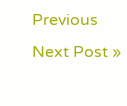Previous
Next Post »